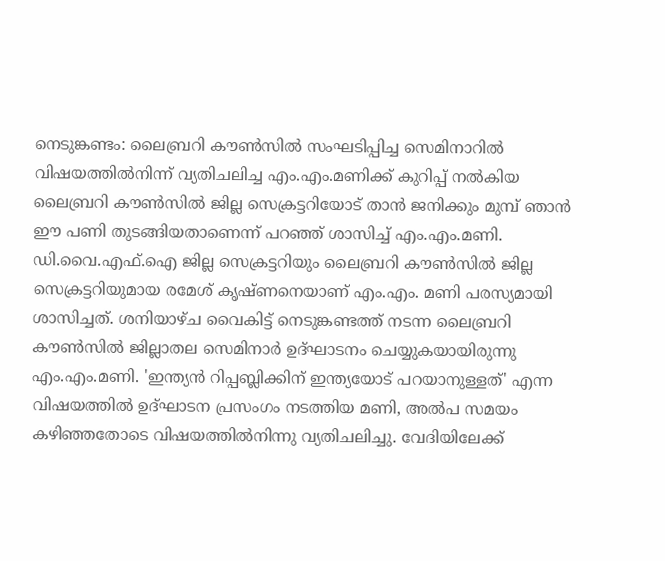നെടുങ്കണ്ടം: ലൈബ്രറി കൗൺസിൽ സംഘടിപ്പിച്ച സെമിനാറിൽ വിഷയത്തിൽനിന്ന് വ്യതിചലിച്ച എം.എം.മണിക്ക് കുറിപ്പ് നൽകിയ ലൈബ്രറി കൗൺസിൽ ജില്ല സെക്രട്ടറിയോട് താൻ ജനിക്കും മുമ്പ് ഞാൻ ഈ പണി തുടങ്ങിയതാണെന്ന് പറഞ്ഞ് ശാസിച്ച് എം.എം.മണി. ഡി.വൈ.എഫ്.ഐ ജില്ല സെക്രട്ടറിയും ലൈബ്രറി കൗൺസിൽ ജില്ല സെക്രട്ടറിയുമായ രമേശ് കൃഷ്ണനെയാണ് എം.എം. മണി പരസ്യമായി ശാസിച്ചത്. ശനിയാഴ്ച വൈകിട്ട് നെടുങ്കണ്ടത്ത് നടന്ന ലൈബ്രറി കൗൺസിൽ ജില്ലാതല സെമിനാർ ഉദ്ഘാടനം ചെയ്യുകയായിരുന്നു എം.എം.മണി. 'ഇന്ത്യൻ റിപ്പബ്ലിക്കിന് ഇന്ത്യയോട് പറയാനുള്ളത്' എന്ന വിഷയത്തിൽ ഉദ്ഘാടന പ്രസംഗം നടത്തിയ മണി, അൽപ സമയം കഴിഞ്ഞതോടെ വിഷയത്തിൽനിന്നു വ്യതിചലിച്ചു. വേദിയിലേക്ക്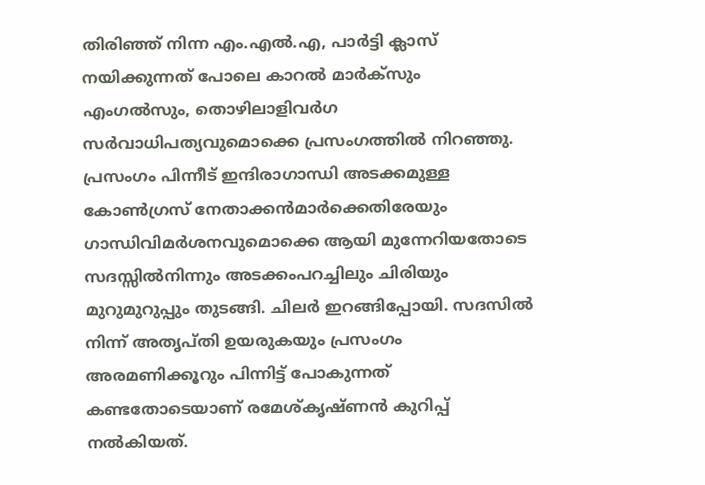തിരിഞ്ഞ് നിന്ന എം.എൽ.എ, പാർട്ടി ക്ലാസ് നയിക്കുന്നത് പോലെ കാറൽ മാർക്സും എംഗൽസും, തൊഴിലാളിവർഗ സർവാധിപത്യവുമൊക്കെ പ്രസംഗത്തിൽ നിറഞ്ഞു. പ്രസംഗം പിന്നീട് ഇന്ദിരാഗാന്ധി അടക്കമുള്ള കോൺഗ്രസ് നേതാക്കൻമാർക്കെതിരേയും ഗാന്ധിവിമർശനവുമൊക്കെ ആയി മുന്നേറിയതോടെ സദസ്സിൽനിന്നും അടക്കംപറച്ചിലും ചിരിയും മുറുമുറുപ്പും തുടങ്ങി. ചിലർ ഇറങ്ങിപ്പോയി. സദസിൽ നിന്ന് അതൃപ്തി ഉയരുകയും പ്രസംഗം അരമണിക്കൂറും പിന്നിട്ട് പോകുന്നത് കണ്ടതോടെയാണ് രമേശ്കൃഷ്ണൻ കുറിപ്പ് നൽകിയത്.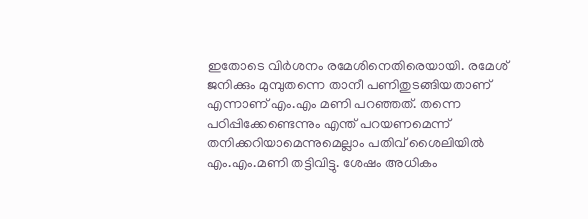ഇതോടെ വിർശനം രമേശിനെതിരെയായി. രമേശ് ജനിക്കും മുമ്പുതന്നെ താനീ പണിതുടങ്ങിയതാണ് എന്നാണ് എം.എം മണി പറഞ്ഞത്. തന്നെ പഠിപ്പിക്കേണ്ടെന്നും എന്ത് പറയണമെന്ന് തനിക്കറിയാമെന്നുമെല്ലാം പതിവ് ശൈലിയിൽ എം.എം.മണി തട്ടിവിട്ടു. ശേഷം അധികം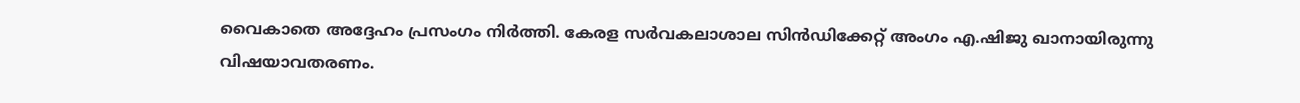വൈകാതെ അദ്ദേഹം പ്രസംഗം നിർത്തി. കേരള സർവകലാശാല സിൻഡിക്കേറ്റ് അംഗം എ.ഷിജു ഖാനായിരുന്നു വിഷയാവതരണം.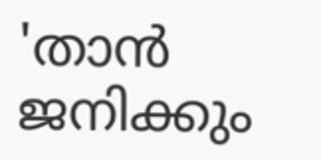'താൻ ജനിക്കും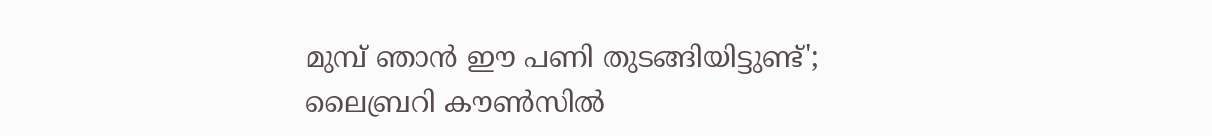മുമ്പ് ഞാൻ ഈ പണി തുടങ്ങിയിട്ടുണ്ട്'; ലൈബ്രറി കൗൺസിൽ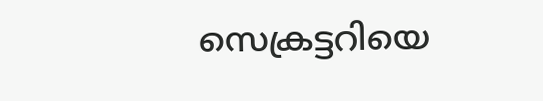സെക്രട്ടറിയെ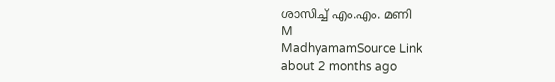ശാസിച്ച് എം.എം. മണി
M
MadhyamamSource Link
about 2 months ago